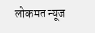लोकमत न्यूज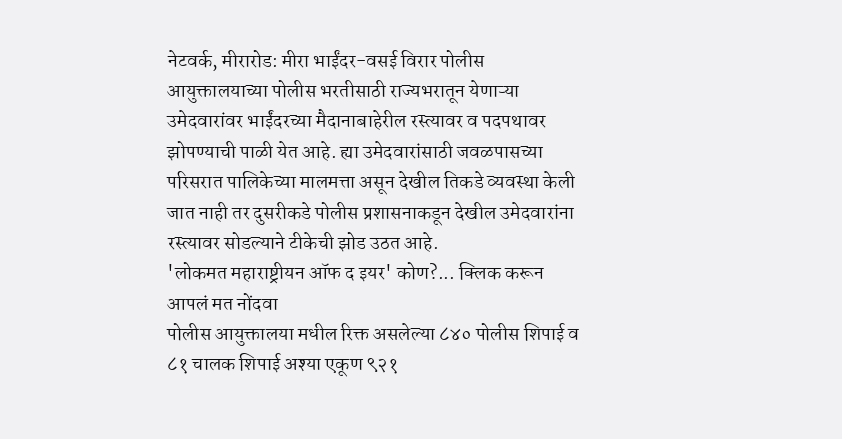नेटवर्क, मीरारोड: मीरा भाईंदर-वसई विरार पोलीस आयुक्तालयाच्या पोलीस भरतीसाठी राज्यभरातून येणाऱ्या उमेदवारांवर भाईंदरच्या मैदानाबाहेरील रस्त्यावर व पदपथावर झोपण्याची पाळी येत आहे. ह्या उमेदवारांसाठी जवळपासच्या परिसरात पालिकेच्या मालमत्ता असून देखील तिकडे व्यवस्था केली जात नाही तर दुसरीकडे पोलीस प्रशासनाकडून देखील उमेदवारांना रस्त्यावर सोडल्याने टीकेची झोड उठत आहे.
'लोकमत महाराष्ट्रीयन ऑफ द इयर' कोण?... क्लिक करून आपलं मत नोंदवा
पोलीस आयुक्तालया मधील रिक्त असलेल्या ८४० पोलीस शिपाई व ८१ चालक शिपाई अश्या एकूण ९२१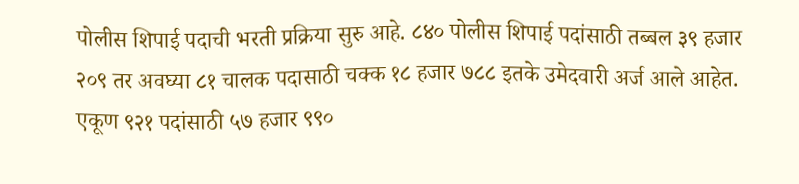पोलीस शिपाई पदाची भरती प्रक्रिया सुरु आहे. ८४० पोलीस शिपाई पदांसाठी तब्बल ३९ हजार २०९ तर अवघ्या ८१ चालक पदासाठी चक्क १८ हजार ७८८ इतके उमेदवारी अर्ज आले आहेत. एकूण ९२१ पदांसाठी ५७ हजार ९९०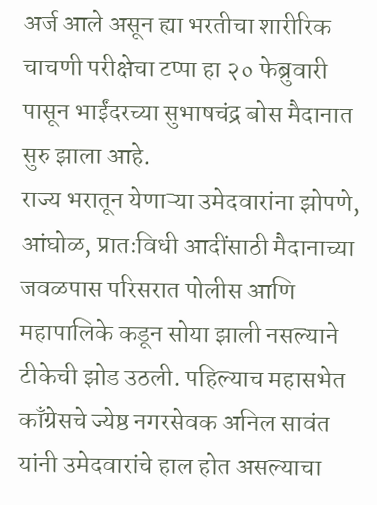अर्ज आले असून ह्या भरतीचा शारीरिक चाचणी परीक्षेचा टप्पा हा २० फेब्रुवारी पासून भाईंदरच्या सुभाषचंद्र बोस मैदानात सुरु झाला आहे.
राज्य भरातून येणाऱ्या उमेदवारांना झोपणे, आंघोळ, प्रातःविधी आदींसाठी मैदानाच्या जवळपास परिसरात पोलीस आणि महापालिके कडून सोया झाली नसल्याने टीकेची झोड उठली. पहिल्याच महासभेत काँग्रेसचे ज्येष्ठ नगरसेवक अनिल सावंत यांनी उमेदवारांचे हाल होत असल्याचा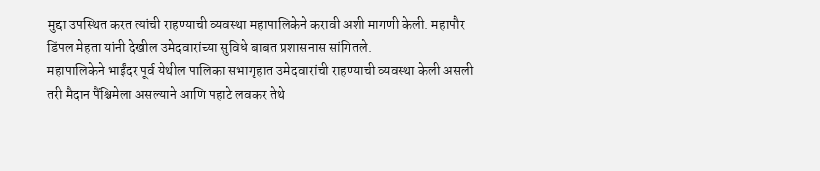मुद्दा उपस्थित करत त्यांची राहण्याची व्यवस्था महापालिकेने करावी अशी मागणी केली. महापौर डिंपल मेहता यांनी देखील उमेदवारांच्या सुविधे बाबत प्रशासनास सांगितले.
महापालिकेने भाईंदर पूर्व येथील पालिका सभागृहात उमेदवारांची राहण्याची व्यवस्था केली असली तरी मैदान पैंश्चिमेला असल्याने आणि पहाटे लवकर तेथे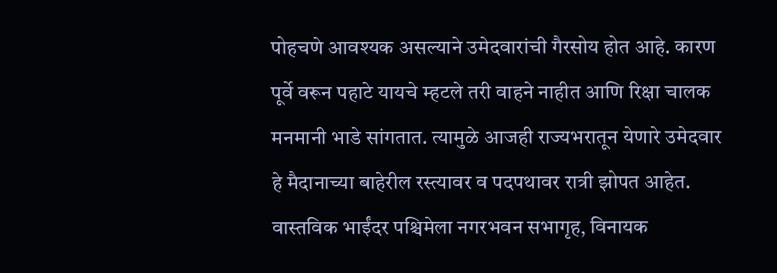पोहचणे आवश्यक असल्याने उमेदवारांची गैरसोय होत आहे. कारण पूर्वे वरून पहाटे यायचे म्हटले तरी वाहने नाहीत आणि रिक्षा चालक मनमानी भाडे सांगतात. त्यामुळे आजही राज्यभरातून येणारे उमेदवार हे मैदानाच्या बाहेरील रस्त्यावर व पदपथावर रात्री झोपत आहेत.
वास्तविक भाईंदर पश्चिमेला नगरभवन सभागृह, विनायक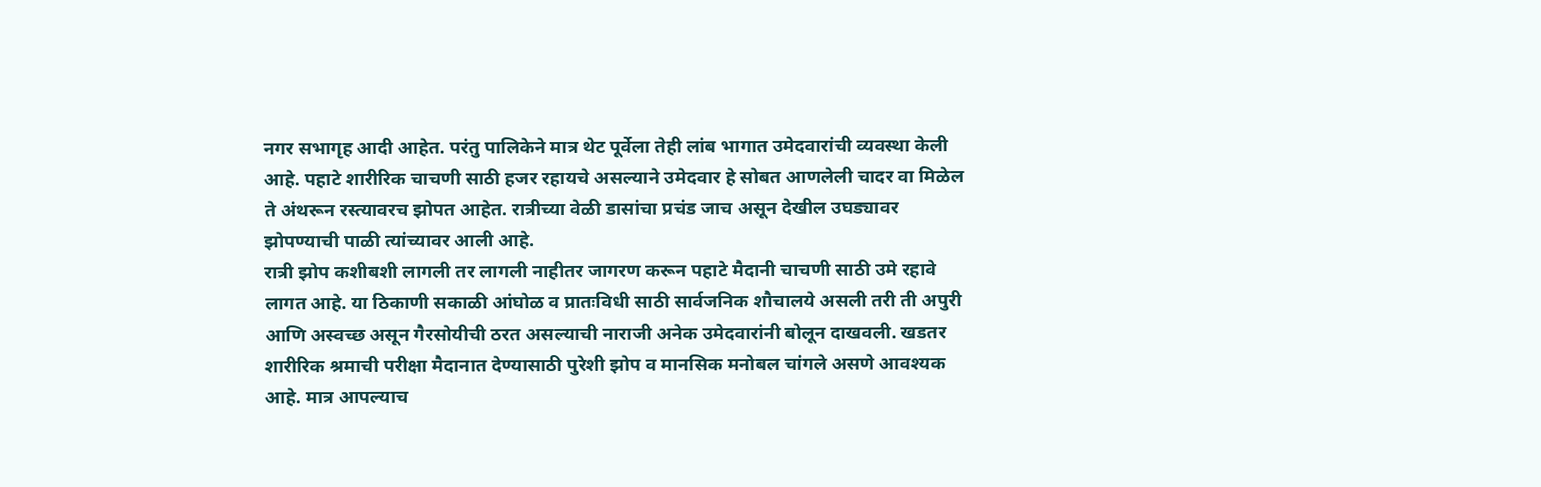नगर सभागृह आदी आहेत. परंतु पालिकेने मात्र थेट पूर्वेला तेही लांब भागात उमेदवारांची व्यवस्था केली आहे. पहाटे शारीरिक चाचणी साठी हजर रहायचे असल्याने उमेदवार हे सोबत आणलेली चादर वा मिळेल ते अंथरून रस्त्यावरच झोपत आहेत. रात्रीच्या वेळी डासांचा प्रचंड जाच असून देखील उघड्यावर झोपण्याची पाळी त्यांच्यावर आली आहे.
रात्री झोप कशीबशी लागली तर लागली नाहीतर जागरण करून पहाटे मैदानी चाचणी साठी उमे रहावे लागत आहे. या ठिकाणी सकाळी आंघोळ व प्रातःविधी साठी सार्वजनिक शौचालये असली तरी ती अपुरी आणि अस्वच्छ असून गैरसोयीची ठरत असल्याची नाराजी अनेक उमेदवारांनी बोलून दाखवली. खडतर शारीरिक श्रमाची परीक्षा मैदानात देण्यासाठी पुरेशी झोप व मानसिक मनोबल चांगले असणे आवश्यक आहे. मात्र आपल्याच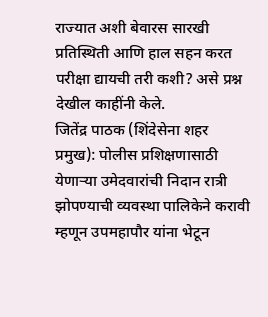राज्यात अशी बेवारस सारखी प्रतिस्थिती आणि हाल सहन करत परीक्षा द्यायची तरी कशी? असे प्रश्न देखील काहींनी केले.
जितेंद्र पाठक (शिंदेसेना शहर प्रमुख): पोलीस प्रशिक्षणासाठी येणाऱ्या उमेदवारांची निदान रात्री झोपण्याची व्यवस्था पालिकेने करावी म्हणून उपमहापौर यांना भेटून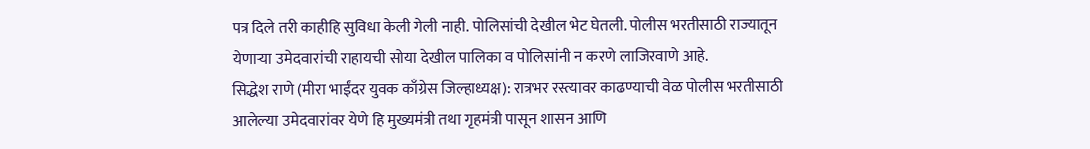पत्र दिले तरी काहीहि सुविधा केली गेली नाही. पोलिसांची देखील भेट घेतली. पोलीस भरतीसाठी राज्यातून येणाऱ्या उमेदवारांची राहायची सोया देखील पालिका व पोलिसांनी न करणे लाजिरवाणे आहे.
सिद्धेश राणे (मीरा भाईंदर युवक काँग्रेस जिल्हाध्यक्ष): रात्रभर रस्त्यावर काढण्याची वेळ पोलीस भरतीसाठी आलेल्या उमेदवारांवर येणे हि मुख्यमंत्री तथा गृहमंत्री पासून शासन आणि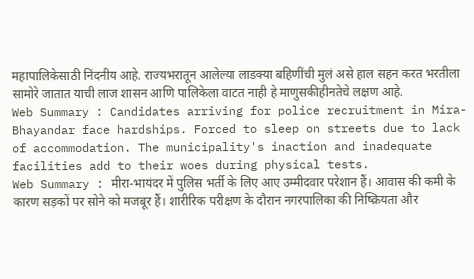महापालिकेसाठी निंदनीय आहे. राज्यभरातून आलेल्या लाडक्या बहिणींची मुलं असे हाल सहन करत भरतीला सामोरे जातात याची लाज शासन आणि पालिकेला वाटत नाही हे माणुसकीहीनतेचे लक्षण आहे.
Web Summary : Candidates arriving for police recruitment in Mira-Bhayandar face hardships. Forced to sleep on streets due to lack of accommodation. The municipality's inaction and inadequate facilities add to their woes during physical tests.
Web Summary : मीरा-भायंदर में पुलिस भर्ती के लिए आए उम्मीदवार परेशान हैं। आवास की कमी के कारण सड़कों पर सोने को मजबूर हैं। शारीरिक परीक्षण के दौरान नगरपालिका की निष्क्रियता और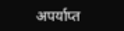अपर्याप्त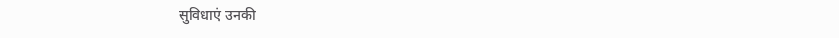सुविधाएं उनकी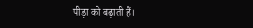पीड़ा को बढ़ाती हैं।